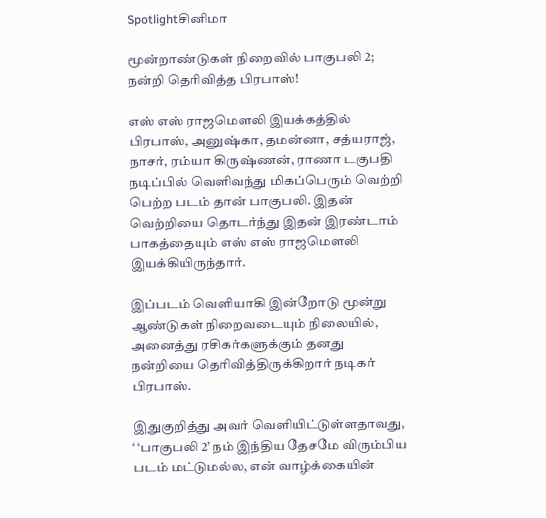Spotlightசினிமா

மூன்றாண்டுகள் நிறைவில் பாகுபலி 2; நன்றி தெரிவித்த பிரபாஸ்!

எஸ் எஸ் ராஜமெளலி இயக்கத்தில் பிரபாஸ், அனுஷ்கா, தமன்னா, சத்யராஜ், நாசர், ரம்யா கிருஷ்ணன், ராணா டகுபதி நடிப்பில் வெளிவந்து மிகப்பெரும் வெற்றி பெற்ற படம் தான் பாகுபலி. இதன் வெற்றியை தொடர்ந்து இதன் இரண்டாம் பாகத்தையும் எஸ் எஸ் ராஜமெளலி இயக்கியிருந்தார்.

இப்படம் வெளியாகி இன்றோடு மூன்று ஆண்டுகள் நிறைவடையும் நிலையில், அனைத்து ரசிகர்களுக்கும் தனது நன்றியை தெரிவித்திருக்கிறார் நடிகர் பிரபாஸ்.

இதுகுறித்து அவர் வெளியிட்டுள்ளதாவது, ‘ ‘பாகுபலி 2’ நம் இந்திய தேசமே விரும்பிய படம் மட்டுமல்ல, என் வாழ்க்கையின்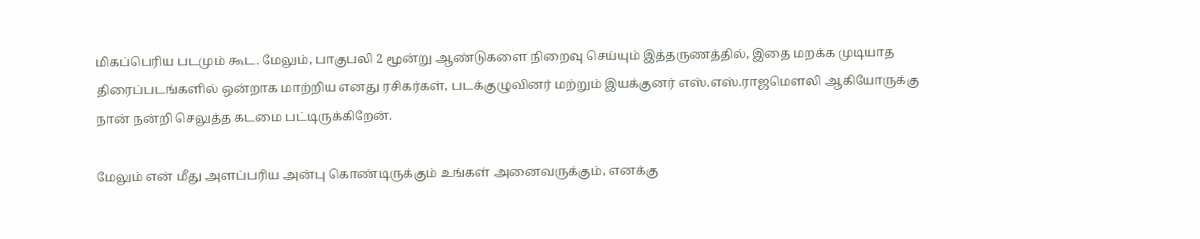மிகப்பெரிய படமும் கூட. மேலும், பாகுபலி 2 மூன்று ஆண்டுகளை நிறைவு செய்யும் இத்தருணத்தில், இதை மறக்க முடியாத திரைப்படங்களில் ஒன்றாக மாற்றிய எனது ரசிகர்கள், படக்குழுவினர் மற்றும் இயக்குனர் எஸ்.எஸ்.ராஜமெளலி ஆகியோருக்கு நான் நன்றி செலுத்த கடமை பட்டிருக்கிறேன்.

மேலும் என் மீது அளப்பரிய அன்பு கொண்டிருக்கும் உங்கள் அனைவருக்கும், எனக்கு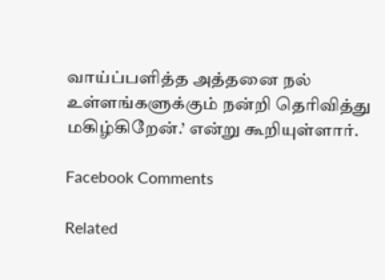வாய்ப்பளித்த அத்தனை நல் உள்ளங்களுக்கும் நன்றி தெரிவித்து மகிழ்கிறேன்.’ என்று கூறியுள்ளார்.

Facebook Comments

Related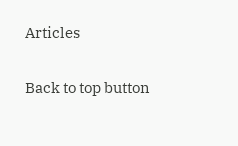Articles

Back to top button